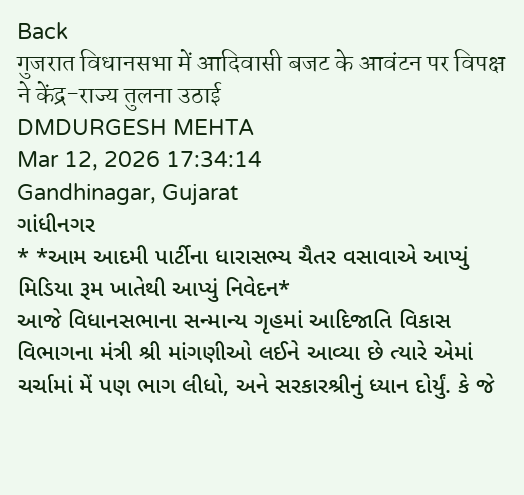Back
गुजरात विधानसभा में आदिवासी बजट के आवंटन पर विपक्ष ने केंद्र-राज्य तुलना उठाई
DMDURGESH MEHTA
Mar 12, 2026 17:34:14
Gandhinagar, Gujarat
ગાંધીનગર
* *આમ આદમી પાર્ટીના ધારાસભ્ય ચૈતર વસાવાએ આપ્યું મિડિયા રૂમ ખાતેથી આપ્યું નિવેદન*
આજે વિધાનસભાના સન્માન્ય ગૃહમાં આદિજાતિ વિકાસ વિભાગના મંત્રી શ્રી માંગણીઓ લઈને આવ્યા છે ત્યારે એમાં ચર્ચામાં મેં પણ ભાગ લીધો, અને સરકારશ્રીનું ધ્યાન દોર્યું. કે જે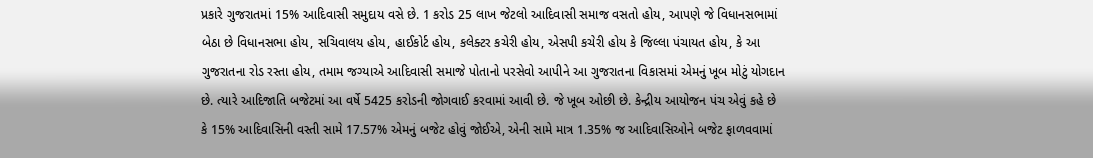પ્રકારે ગુજરાતમાં 15% આદિવાસી સમુદાય વસે છે. 1 કરોડ 25 લાખ જેટલો આદિવાસી સમાજ વસતો હોય, આપણે જે વિધાનસભામાં બેઠા છે વિધાનસભા હોય, સચિવાલય હોય, હાઈકોર્ટ હોય, કલેક્ટર કચેરી હોય, એસપી કચેરી હોય કે જિલ્લા પંચાયત હોય, કે આ ગુજરાતના રોડ રસ્તા હોય, તમામ જગ્યાએ આદિવાસી સમાજે પોતાનો પરસેવો આપીને આ ગુજરાતના વિકાસમાં એમનું ખૂબ મોટું યોગદાન છે. ત્યારે આદિજાતિ બજેટમાં આ વર્ષે 5425 કરોડની જોગવાઈ કરવામાં આવી છે. જે ખૂબ ઓછી છે. કેન્દ્રીય આયોજન પંચ એવું કહે છે કે 15% આદિવાસિની વસ્તી સામે 17.57% એમનું બજેટ હોવું જોઈએ, એની સામે માત્ર 1.35% જ આદિવાસિઓને બજેટ ફાળવવામાં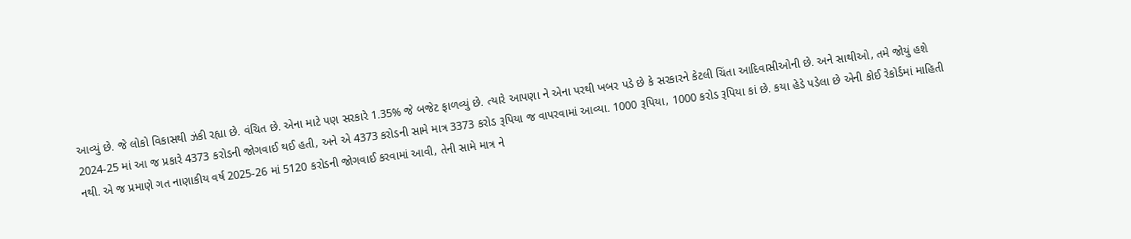આવ્યું છે. જે લોકો વિકાસથી ઝંકી રહ્યા છે. વંચિત છે. એના માટે પણ સરકારે 1.35% જે બજેટ ફાળવ્યું છે. ત્યારે આપણા ને એના પરથી ખબર પડે છે કે સરકારને કેટલી ચિંતા આદિવાસીઓની છે. અને સાથીઓ, તમે જોયું હશે 2024-25 માં આ જ પ્રકારે 4373 કરોડની જોગવાઈ થઈ હતી, અને એ 4373 કરોડની સામે માત્ર 3373 કરોડ રૂપિયા જ વાપરવામાં આવ્યા. 1000 રૂપિયા, 1000 કરોડ રૂપિયા કાં છે. કયા હેડે પડેલા છે એની કોઈ રેકોર્ડમાં માહિતી નથી. એ જ પ્રમાણે ગત નાણાકીય વર્ષ 2025-26 માં 5120 કરોડની જોગવાઈ કરવામાં આવી, તેની સામે માત્ર ને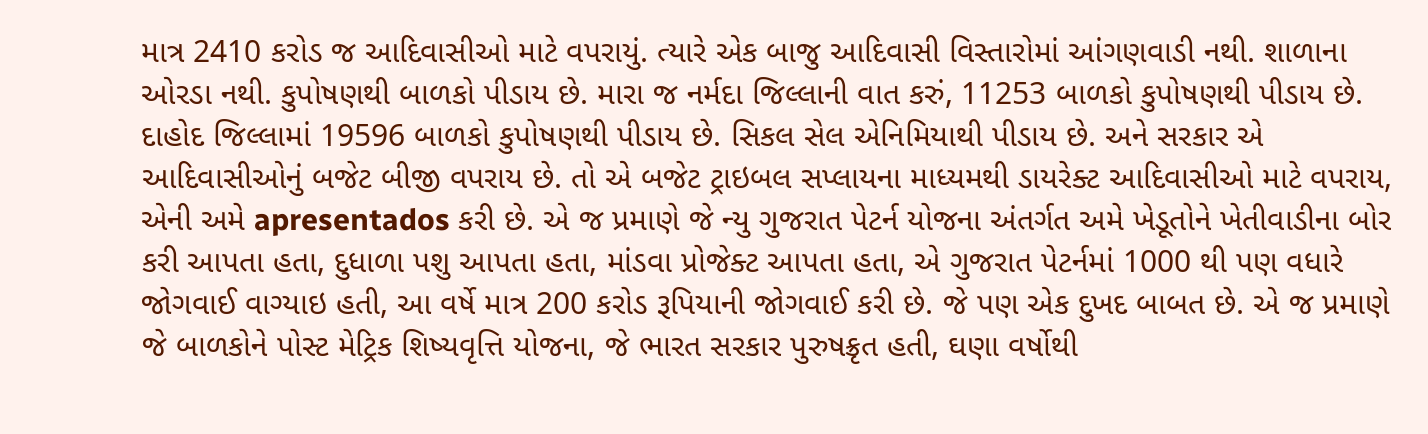માત્ર 2410 કરોડ જ આદિવાસીઓ માટે વપરાયું. ત્યારે એક બાજુ આદિવાસી વિસ્તારોમાં આંગણવાડી નથી. શાળાના ઓરડા નથી. કુપોષણથી બાળકો પીડાય છે. મારા જ નર્મદા જિલ્લાની વાત કરું, 11253 બાળકો કુપોષણથી પીડાય છે. દાહોદ જિલ્લામાં 19596 બાળકો કુપોષણથી પીડાય છે. સિકલ સેલ એનિમિયાથી પીડાય છે. અને સરકાર એ આદિવાસીઓનું બજેટ બીજી વપરાય છે. તો એ બજેટ ટ્રાઇબલ સપ્લાયના માધ્યમથી ડાયરેક્ટ આદિવાસીઓ માટે વપરાય, એની અમે apresentados કરી છે. એ જ પ્રમાણે જે ન્યુ ગુજરાત પેટર્ન યોજના અંતર્ગત અમે ખેડૂતોને ખેતીવાડીના બોર કરી આપતા હતા, દુધાળા પશુ આપતા હતા, માંડવા પ્રોજેક્ટ આપતા હતા, એ ગુજરાત પેટર્નમાં 1000 થી પણ વધારે જોગવાઈ વાગ્યાઇ હતી, આ વર્ષે માત્ર 200 કરોડ રૂપિયાની જોગવાઈ કરી છે. જે પણ એક દુખદ બાબત છે. એ જ પ્રમાણે જે બાળકોને પોસ્ટ મેટ્રિક શિષ્યવૃત્તિ યોજના, જે ભારત સરકાર પુરુષક્રૃત હતી, ઘણા વર્ષોથી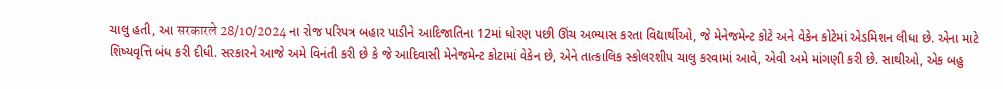ચાલુ હતી, આ सरकारले 28/10/2024 ના રોજ પરિપત્ર બહાર પાડીને આદિજાતિના 12માં ધોરણ પછી ઊંચ અભ્યાસ કરતા વિદ્યાર્થીઓ, જે મેનેજમેન્ટ કોટે અને વેકેન કોટેમાં એડમિશન લીધા છે. એના માટે શિષ્યવૃત્તિ બંધ કરી દીધી. સરકારને આજે અમે વિનંતી કરી છે કે જે આદિવાસી મેનેજમેન્ટ કોટામાં વેકેન છે, એને તાત્કાલિક સ્કોલરશીપ ચાલુ કરવામાં આવે, એવી અમે માંગણી કરી છે. સાથીઓ, એક બહુ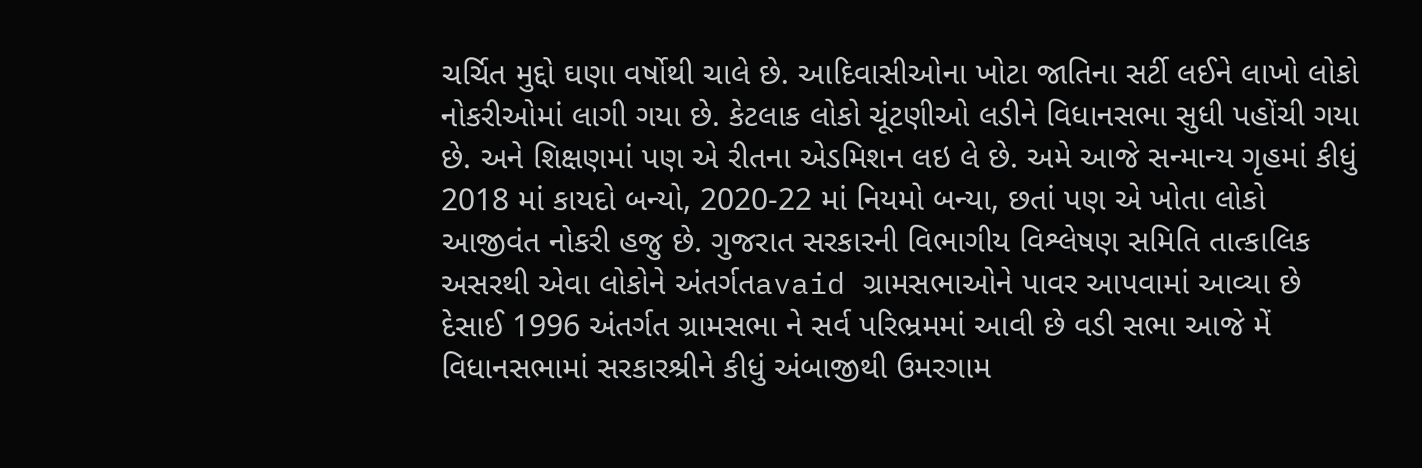ચર્ચિત મુદ્દો ઘણા વર્ષોથી ચાલે છે. આદિવાસીઓના ખોટા જાતિના સર્ટી લઈને લાખો લોકો નોકરીઓમાં લાગી ગયા છે. કેટલાક લોકો ચૂંટણીઓ લડીને વિધાનસભા સુધી પહોંચી ગયા છે. અને શિક્ષણમાં પણ એ રીતના એડમિશન લઇ લે છે. અમે આજે સન્માન્ય ગૃહમાં કીધું 2018 માં કાયદો બન્યો, 2020-22 માં નિયમો બન્યા, છતાં પણ એ ખોતા લોકો આજીવંત નોકરી હજુ છે. ગુજરાત સરકારની વિભાગીય વિશ્લેષણ સમિતિ તાત્કાલિક અસરથી એવા લોકોને અંતર્ગતavaid ગ્રામસભાઓને પાવર આપવામાં આવ્યા છે દેસાઈ 1996 અંતર્ગત ગ્રામસભા ને સર્વ પરિભ્રમમાં આવી છે વડી સભા આજે મેં વિધાનસભામાં સરકારશ્રીને કીધું અંબાજીથી ઉમરગામ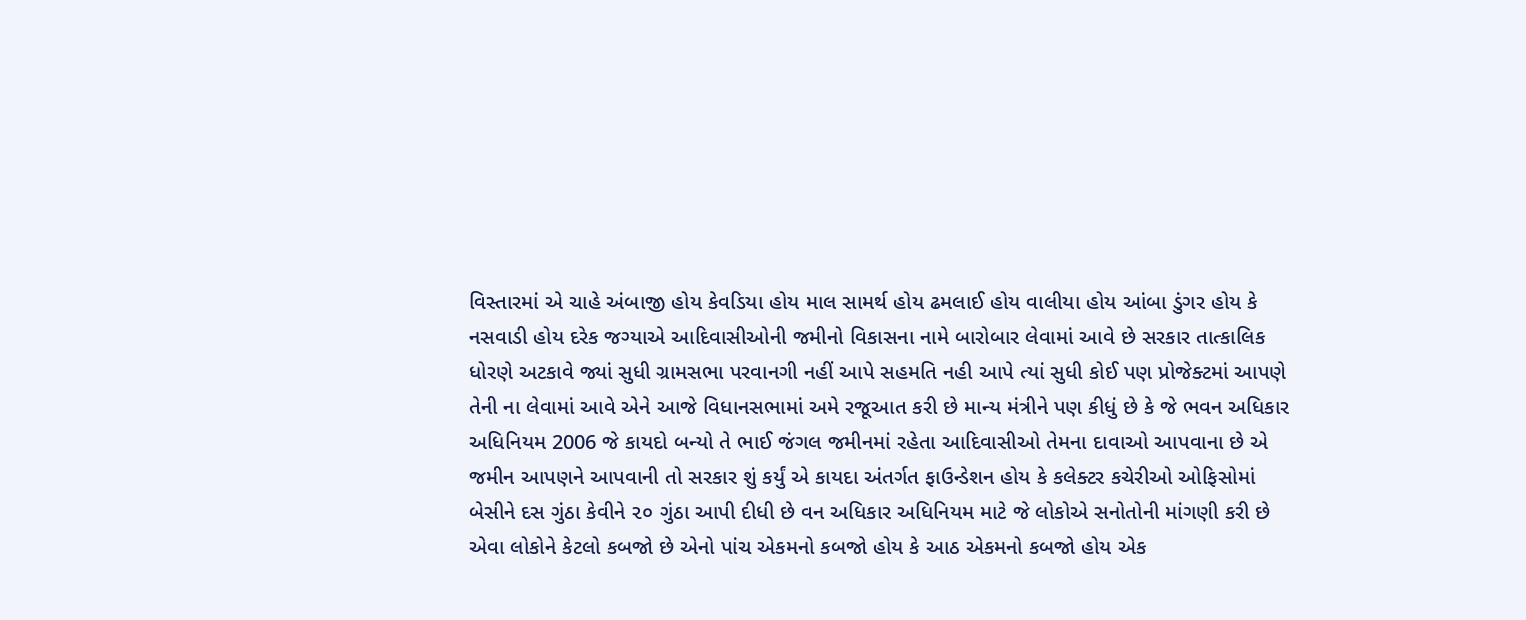વિસ્તારમાં એ ચાહે અંબાજી હોય કેવડિયા હોય માલ સામર્થ હોય ઢમલાઈ હોય વાલીયા હોય આંબા ડુંગર હોય કે નસવાડી હોય દરેક જગ્યાએ આદિવાસીઓની જમીનો વિકાસના નામે બારોબાર લેવામાં આવે છે સરકાર તાત્કાલિક ધોરણે અટકાવે જ્યાં સુધી ગ્રામસભા પરવાનગી નહીં આપે સહમતિ નહી આપે ત્યાં સુધી કોઈ પણ પ્રોજેક્ટમાં આપણે તેની ના લેવામાં આવે એને આજે વિધાનસભામાં અમે રજૂઆત કરી છે માન્ય મંત્રીને પણ કીધું છે કે જે ભવન અધિકાર અધિનિયમ 2006 જે કાયદો બન્યો તે ભાઈ જંગલ જમીનમાં રહેતા આદિવાસીઓ તેમના દાવાઓ આપવાના છે એ જમીન આપણને આપવાની તો સરકાર શું કર્યું એ કાયદા અંતર્ગત ફાઉન્ડેશન હોય કે કલેક્ટર કચેરીઓ ઓફિસોમાં બેસીને દસ ગુંઠા કેવીને ૨૦ ગુંઠા આપી દીધી છે વન અધિકાર અધિનિયમ માટે જે લોકોએ સનોતોની માંગણી કરી છે એવા લોકોને કેટલો કબજો છે એનો પાંચ એકમનો કબજો હોય કે આઠ એકમનો કબજો હોય એક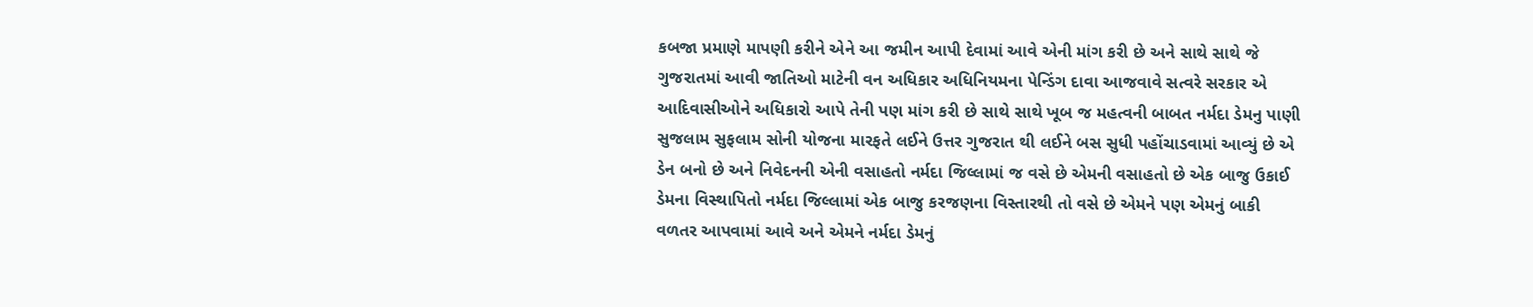કબજા પ્રમાણે માપણી કરીને એને આ જમીન આપી દેવામાં આવે એની માંગ કરી છે અને સાથે સાથે જે ગુજરાતમાં આવી જાતિઓ માટેની વન અધિકાર અધિનિયમના પેન્ડિંગ દાવા આજવાવે સત્વરે સરકાર એ આદિવાસીઓને અધિકારો આપે તેની પણ માંગ કરી છે સાથે સાથે ખૂબ જ મહત્વની બાબત નર્મદા ડેમનુ પાણી સુજલામ સુફલામ સોની યોજના મારફતે લઈને ઉત્તર ગુજરાત થી લઈને બસ સુધી પહોંચાડવામાં આવ્યું છે એ ડેન બનો છે અને નિવેદનની એની વસાહતો નર્મદા જિલ્લામાં જ વસે છે એમની વસાહતો છે એક બાજુ ઉકાઈ ડેમના વિસ્થાપિતો નર્મદા જિલ્લામાં એક બાજુ કરજણના વિસ્તારથી તો વસે છે એમને પણ એમનું બાકી વળતર આપવામાં આવે અને એમને નર્મદા ડેમનું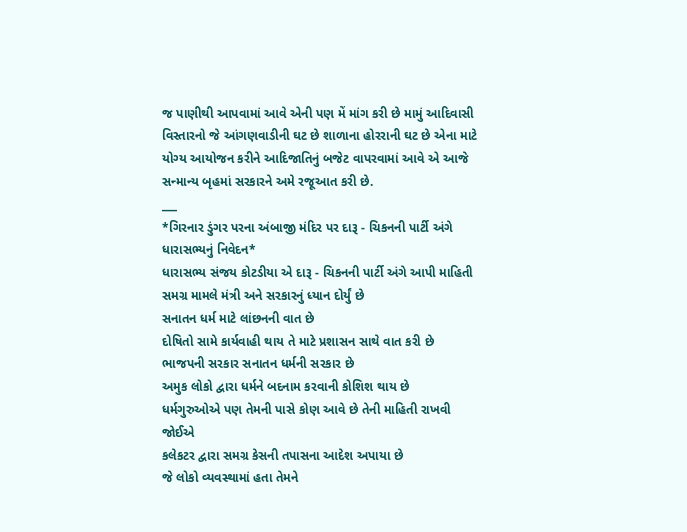જ પાણીથી આપવામાં આવે એની પણ મેં માંગ કરી છે મામું આદિવાસી વિસ્તારનો જે આંગણવાડીની ઘટ છે શાળાના હોરરાની ઘટ છે એના માટે યોગ્ય આયોજન કરીને આદિજાતિનું બજેટ વાપરવામાં આવે એ આજે સન્માન્ય બૃહમાં સરકારને અમે રજૂઆત કરી છે.
___
*ગિરનાર ડુંગર પરના અંબાજી મંદિર પર દારૂ - ચિકનની પાર્ટી અંગે ધારાસભ્યનું નિવેદન*
ધારાસભ્ય સંજય કોટડીયા એ દારૂ - ચિકનની પાર્ટી અંગે આપી માહિતી
સમગ્ર મામલે મંત્રી અને સરકારનું ધ્યાન દોર્યું છે
સનાતન ધર્મ માટે લાંછનની વાત છે
દોષિતો સામે કાર્યવાહી થાય તે માટે પ્રશાસન સાથે વાત કરી છે
ભાજપની સરકાર સનાતન ધર્મની સરકાર છે
અમુક લોકો દ્વારા ધર્મને બદનામ કરવાની કોશિશ થાય છે
ધર્મગુરુઓએ પણ તેમની પાસે કોણ આવે છે તેની માહિતી રાખવી જોઈએ
કલેકટર દ્વારા સમગ્ર કેસની તપાસના આદેશ અપાયા છે
જે લોકો વ્યવસ્થામાં હતા તેમને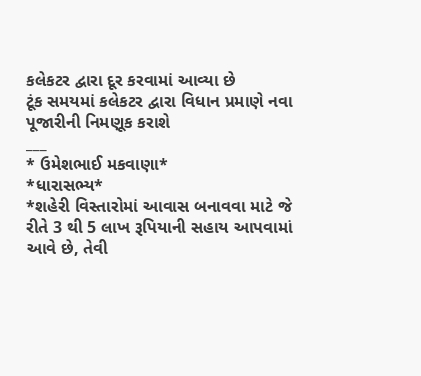કલેકટર દ્વારા દૂર કરવામાં આવ્યા છે
ટૂંક સમયમાં કલેકટર દ્વારા વિધાન પ્રમાણે નવા પૂજારીની નિમણૂક કરાશે
___
* ઉમેશભાઈ મકવાણા*
*ધારાસભ્ય*
*શહેરી વિસ્તારોમાં આવાસ બનાવવા માટે જે રીતે 3 થી 5 લાખ રૂપિયાની સહાય આપવામાં આવે છે, તેવી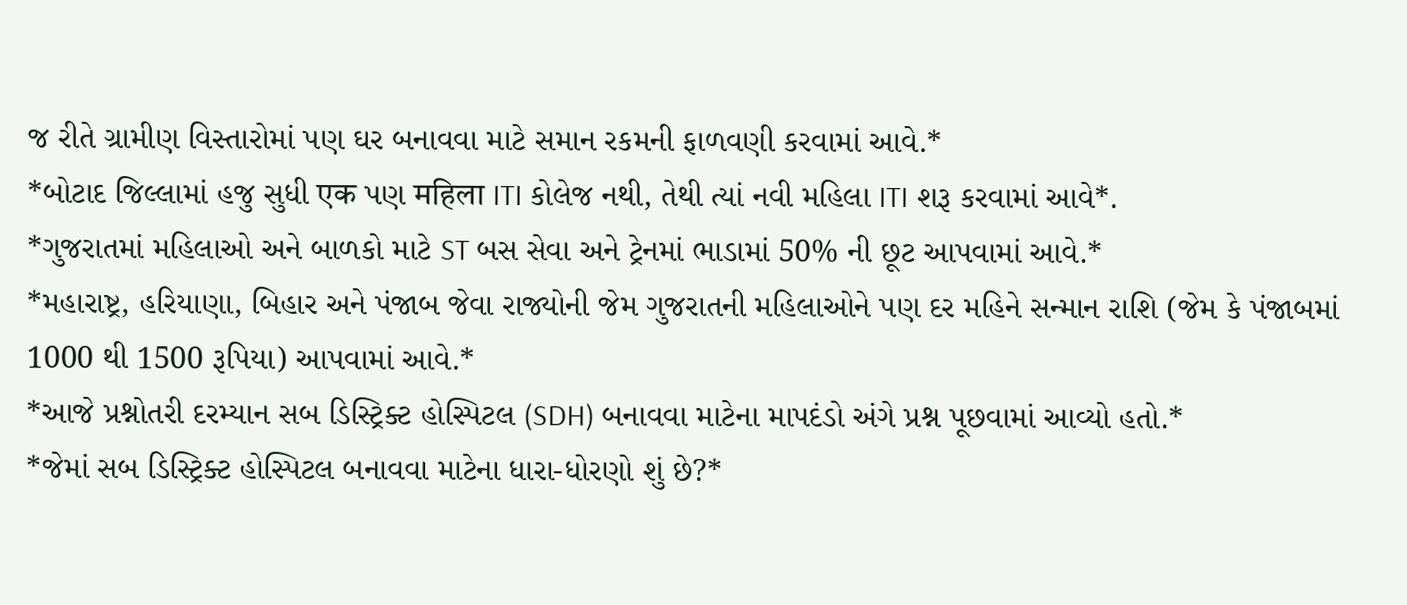જ રીતે ગ્રામીણ વિસ્તારોમાં પણ ઘર બનાવવા માટે સમાન રકમની ફાળવણી કરવામાં આવે.*
*બોટાદ જિલ્લામાં હજુ સુધી एक પણ महिला ITI કોલેજ નથી, તેથી ત્યાં નવી મહિલા ITI શરૂ કરવામાં આવે*.
*ગુજરાતમાં મહિલાઓ અને બાળકો માટે ST બસ સેવા અને ટ્રેનમાં ભાડામાં 50% ની છૂટ આપવામાં આવે.*
*મહારાષ્ટ્ર, હરિયાણા, બિહાર અને પંજાબ જેવા રાજ્યોની જેમ ગુજરાતની મહિલાઓને પણ દર મહિને સન્માન રાશિ (જેમ કે પંજાબમાં 1000 થી 1500 રૂપિયા) આપવામાં આવે.*
*આજે પ્રશ્નોતરી દરમ્યાન સબ ડિસ્ટ્રિક્ટ હોસ્પિટલ (SDH) બનાવવા માટેના માપદંડો અંગે પ્રશ્ન પૂછવામાં આવ્યો હતો.*
*જેમાં સબ ડિસ્ટ્રિક્ટ હોસ્પિટલ બનાવવા માટેના ધારા-ધોરણો શું છે?*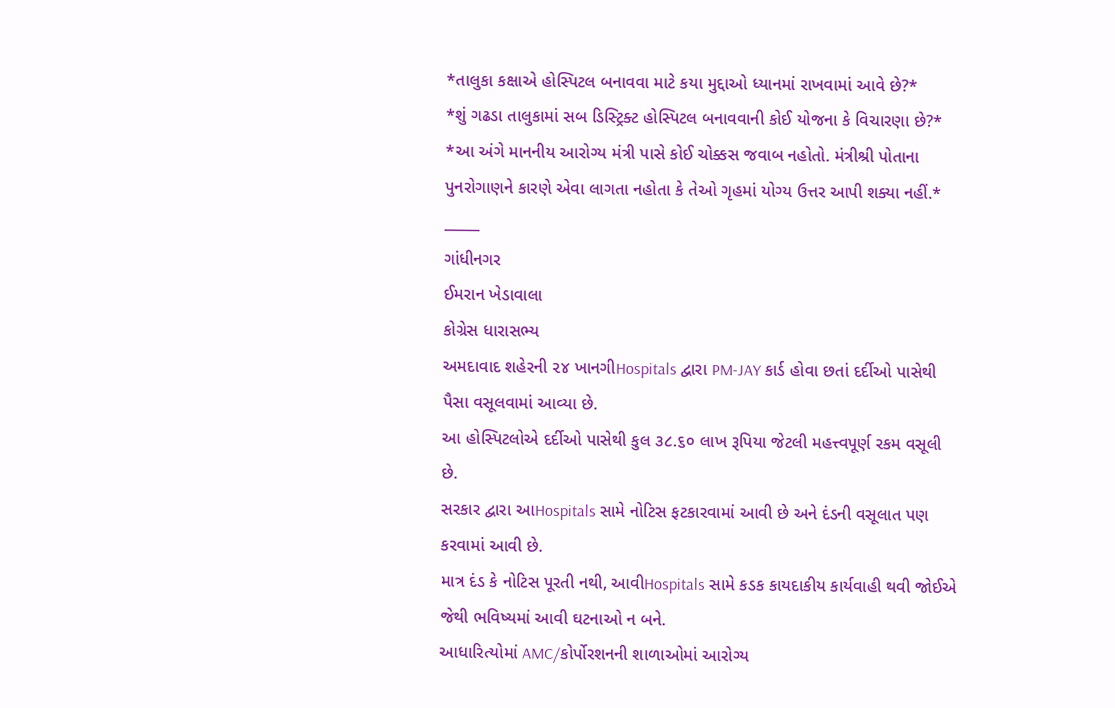*તાલુકા કક્ષાએ હોસ્પિટલ બનાવવા માટે કયા મુદ્દાઓ ધ્યાનમાં રાખવામાં આવે છે?*
*શું ગઢડા તાલુકામાં સબ ડિસ્ટ્રિક્ટ હોસ્પિટલ બનાવવાની કોઈ યોજના કે વિચારણા છે?*
*આ અંગે માનનીય આરોગ્ય મંત્રી પાસે કોઈ ચોક્કસ જવાબ નહોતો. મંત્રીશ્રી પોતાના પુનરોગાણને કારણે એવા લાગતા નહોતા કે તેઓ ગૃહમાં યોગ્ય ઉત્તર આપી શક્યા નહીં.*
_____
ગાંધીનગર
ઈમરાન ખેડાવાલા
કોગ્રેસ ધારાસભ્ય
અમદાવાદ શહેરની ૨૪ ખાનગીHospitals દ્વારા PM-JAY કાર્ડ હોવા છતાં દર્દીઓ પાસેથી પૈસા વસૂલવામાં આવ્યા છે.
આ હોસ્પિટલોએ દર્દીઓ પાસેથી કુલ ૩૮.૬૦ લાખ રૂપિયા જેટલી મહત્ત્વપૂર્ણ રકમ વસૂલી છે.
સરકાર દ્વારા આHospitals સામે નોટિસ ફટકારવામાં આવી છે અને દંડની વસૂલાત પણ કરવામાં આવી છે.
માત્ર દંડ કે નોટિસ પૂરતી નથી, આવીHospitals સામે કડક કાયદાકીય કાર્યવાહી થવી જોઈએ જેથી ભવિષ્યમાં આવી ઘટનાઓ ન બને.
આધારિત્યોમાં AMC/કોર્પોરશનની શાળાઓમાં આરોગ્ય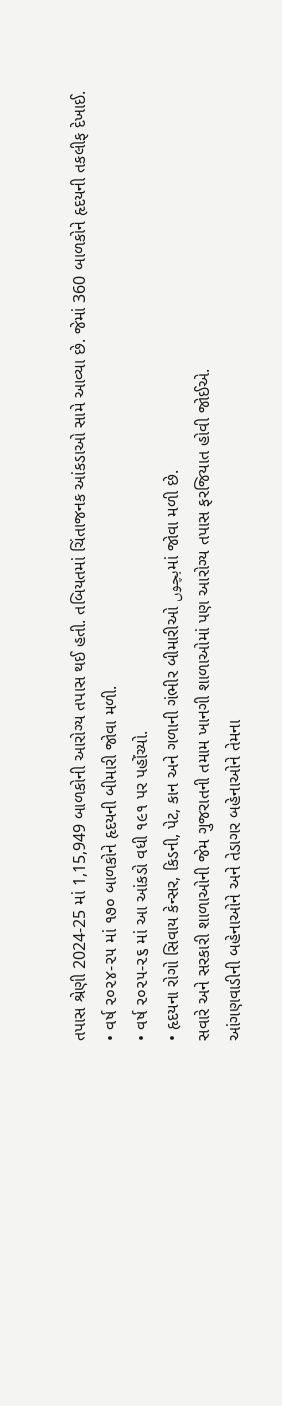તપાસ શ્રેણી 2024-25 માં 1,15,949 બાળકોની આરોગ્ય તપાસ થઈ હતી. તબિયતમાં ચિંતાજનક આંકડાઓ સામે આવ્યા છે. જેમાં 360 બાળકોને હૃદયની તકલીફ દેખાઈ.
• વર્ષ ૨૦૨૪-૨૫ માં ૧૭૦ બાળકોને હૃદયની બીમારી જોવા મળી.
• વર્ષ ૨૦૨૫-૨૬ માં આ આંકડો વધી ૧૯૧ પર પહોંચ્યો.
• હૃદયના રોગો સિવાય કેન્સર, કિડની, પેટ, કાન અને ગળાની ગંભીર બીમારીઓ بچوںમાં જોવા મળી છે.
સવારે અને સરકારી શાળાઓની જેમ ગુજરાતની તમામ ખાનગી શાળાઓમાં પણ આરોગ્ય તપાસ ફરજિયાત હોવી જોઈએ.
આંગણવાડીની બહેનાઓને અને તેડાગર બહેનાઓને તેમના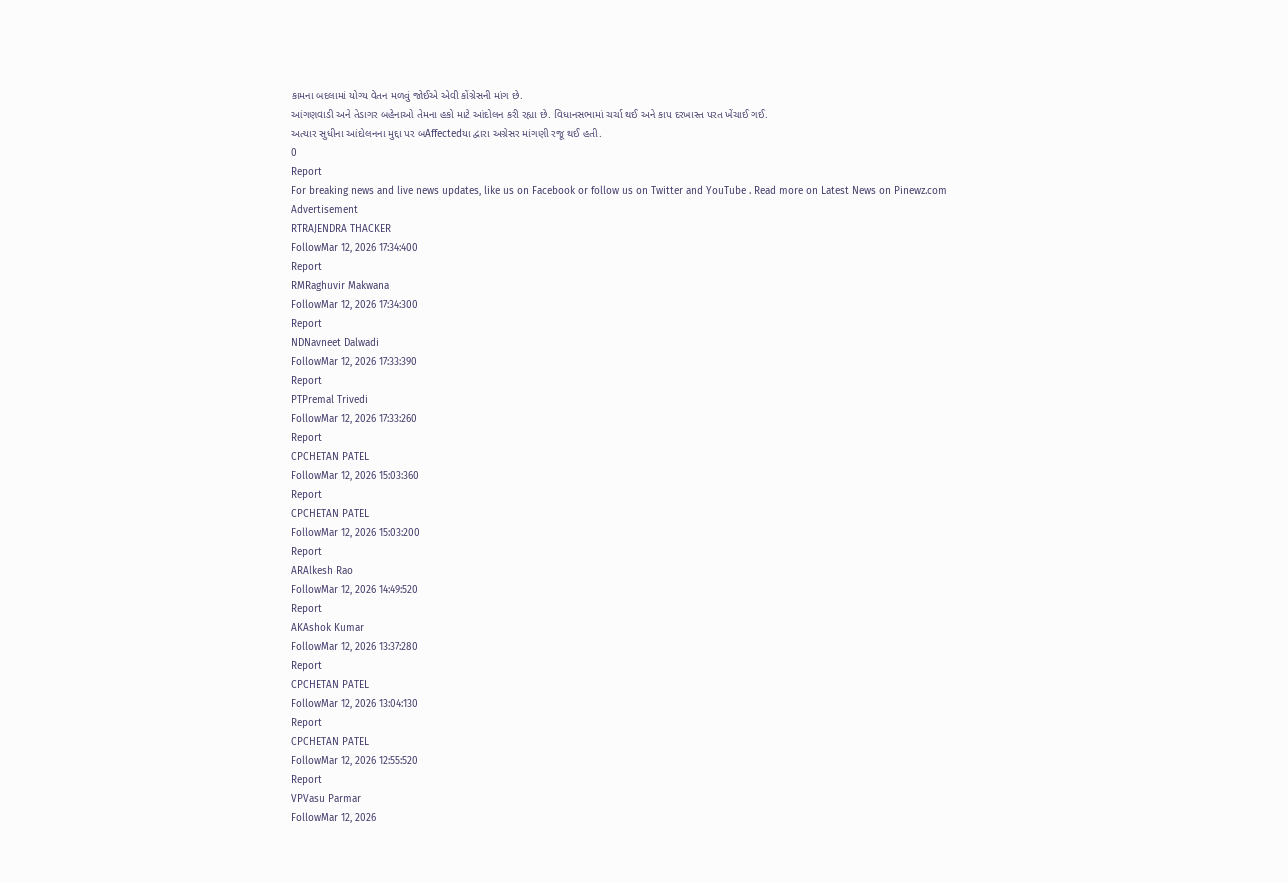કામના બદલામાં યોગ્ય વેતન મળવું જોઈએ એવી કોંગ્રેસની માંગ છે.
આંગણવાડી અને તેડાગર બહેનાઓ તેમના હકો માટે આંદોલન કરી રહ્યા છે. વિધાનસભામાં ચર્ચા થઈ અને કાપ દરખાસ્ત પરત ખેંચાઈ ગઈ.
અત્યાર સુધીના આંદોલનના મુદ્દા પર બAffectedયા દ્વારા અગ્રેસર માંગણી રજૂ થઈ હતી.
0
Report
For breaking news and live news updates, like us on Facebook or follow us on Twitter and YouTube . Read more on Latest News on Pinewz.com
Advertisement
RTRAJENDRA THACKER
FollowMar 12, 2026 17:34:400
Report
RMRaghuvir Makwana
FollowMar 12, 2026 17:34:300
Report
NDNavneet Dalwadi
FollowMar 12, 2026 17:33:390
Report
PTPremal Trivedi
FollowMar 12, 2026 17:33:260
Report
CPCHETAN PATEL
FollowMar 12, 2026 15:03:360
Report
CPCHETAN PATEL
FollowMar 12, 2026 15:03:200
Report
ARAlkesh Rao
FollowMar 12, 2026 14:49:520
Report
AKAshok Kumar
FollowMar 12, 2026 13:37:280
Report
CPCHETAN PATEL
FollowMar 12, 2026 13:04:130
Report
CPCHETAN PATEL
FollowMar 12, 2026 12:55:520
Report
VPVasu Parmar
FollowMar 12, 2026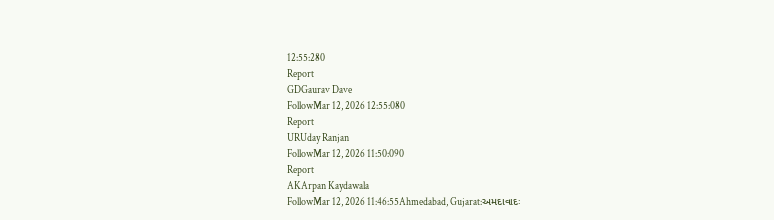12:55:280
Report
GDGaurav Dave
FollowMar 12, 2026 12:55:080
Report
URUday Ranjan
FollowMar 12, 2026 11:50:090
Report
AKArpan Kaydawala
FollowMar 12, 2026 11:46:55Ahmedabad, Gujarat:અમદાવાદઃ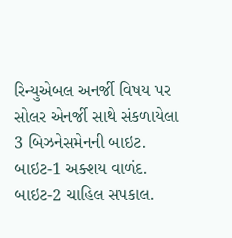રિન્યુએબલ અનર્જી વિષય પર સોલર એનર્જી સાથે સંકળાયેલા 3 બિઝનેસમેનની બાઇટ. બાઇટ-1 અક્શય વાળંદ. બાઇટ-2 ચાહિલ સપકાલ.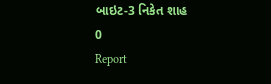બાઇટ-3 નિકેત શાહ
0
Report